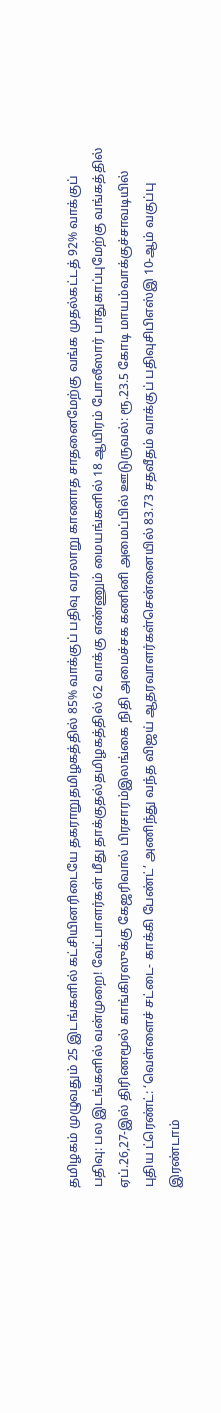தமிழகம் முழுவதும் 25 இடங்களில் கட்சியினரிடையே தகராறுதமிழகத்தில் 85% வாக்குப் பதிவு வரலாறு காணாத சாதனைமேற்கு வங்க முதல்கட்டத் 92% வாக்குப் பதிவு: பல இடங்களில் வன்முறை! வேட்பாளர்கள் மீது தாக்குதல்தமிழகத்தில் 62 வாக்கு எண்ணும் மையங்களில் 18 ஆயிரம் போலீஸார் பாதுகாப்புமேற்கு வங்கத்தில் ஏப்.26,27-இல் திரிணமூல் காங்கிரஸுக்கு கேஜரிவால் பிரசாரம்இலங்கை நிதி அமைச்சக கணினி அமைப்பில் ஊடுருவல்: ரூ.23.5 கோடி மாயம்வாக்குச்சாவடியில் புதிய ட்ரெண்ட்: ‘வெள்ளைச் சட்டை- காக்கி பேண்ட்’ அணிந்து வந்த விஜய் ஆதரவாளர்கள்சென்னையில் 83.73 சதவீதம் வாக்குப் பதிவுசிபிஎஸ்இ 10-ஆம் வகுப்பு இரண்டாம்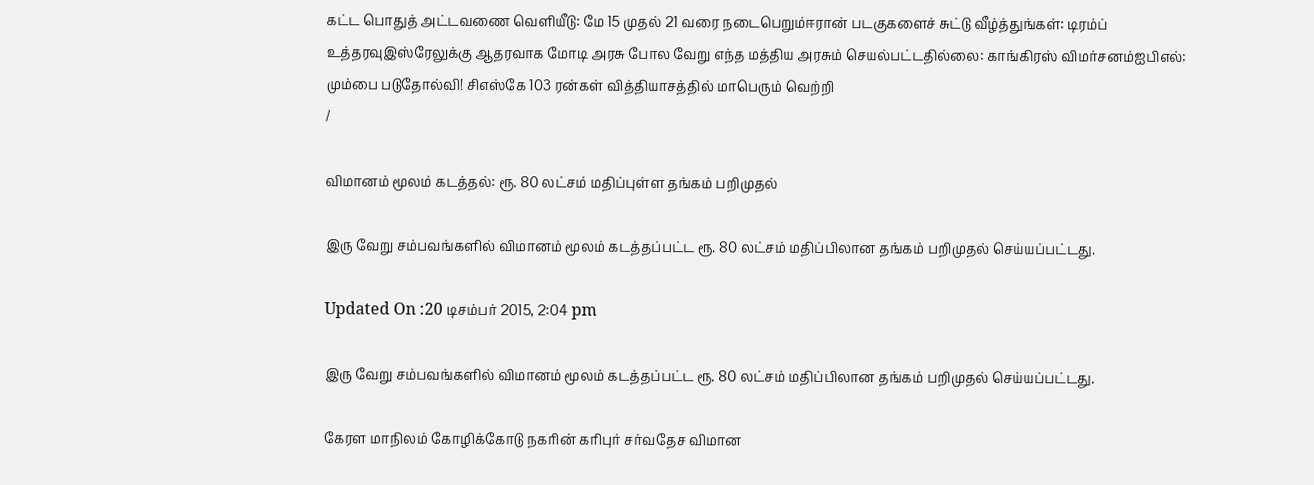கட்ட பொதுத் அட்டவணை வெளியீடு: மே 15 முதல் 21 வரை நடைபெறும்ஈரான் படகுகளைச் சுட்டு வீழ்த்துங்கள்: டிரம்ப் உத்தரவுஇஸ்ரேலுக்கு ஆதரவாக மோடி அரசு போல வேறு எந்த மத்திய அரசும் செயல்பட்டதில்லை: காங்கிரஸ் விமர்சனம்ஐபிஎல்: மும்பை படுதோல்வி! சிஎஸ்கே 103 ரன்கள் வித்தியாசத்தில் மாபெரும் வெற்றி
/

விமானம் மூலம் கடத்தல்: ரூ. 80 லட்சம் மதிப்புள்ள தங்கம் பறிமுதல்

இரு வேறு சம்பவங்களில் விமானம் மூலம் கடத்தப்பட்ட ரூ. 80 லட்சம் மதிப்பிலான தங்கம் பறிமுதல் செய்யப்பட்டது.

Updated On :20 டிசம்பர் 2015, 2:04 pm

இரு வேறு சம்பவங்களில் விமானம் மூலம் கடத்தப்பட்ட ரூ. 80 லட்சம் மதிப்பிலான தங்கம் பறிமுதல் செய்யப்பட்டது.

கேரள மாநிலம் கோழிக்கோடு நகரின் கரிபுர் சர்வதேச விமான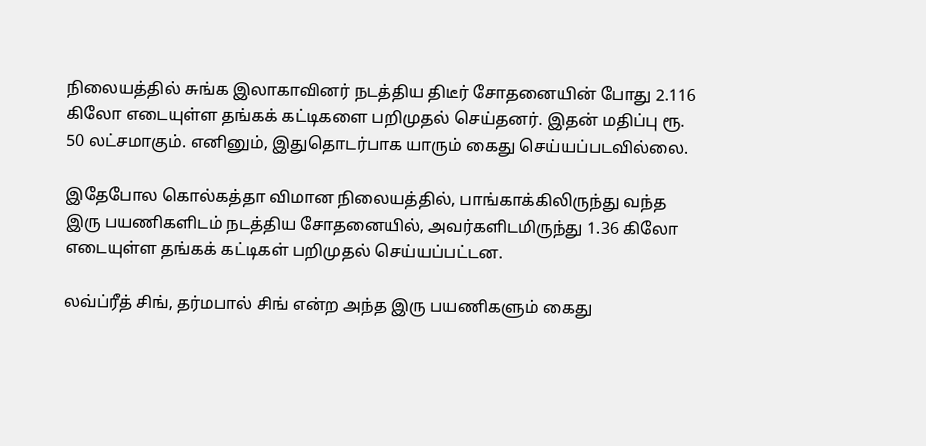நிலையத்தில் சுங்க இலாகாவினர் நடத்திய திடீர் சோதனையின் போது 2.116 கிலோ எடையுள்ள தங்கக் கட்டிகளை பறிமுதல் செய்தனர். இதன் மதிப்பு ரூ. 50 லட்சமாகும். எனினும், இதுதொடர்பாக யாரும் கைது செய்யப்படவில்லை.

இதேபோல கொல்கத்தா விமான நிலையத்தில், பாங்காக்கிலிருந்து வந்த இரு பயணிகளிடம் நடத்திய சோதனையில், அவர்களிடமிருந்து 1.36 கிலோ எடையுள்ள தங்கக் கட்டிகள் பறிமுதல் செய்யப்பட்டன.

லவ்ப்ரீத் சிங், தர்மபால் சிங் என்ற அந்த இரு பயணிகளும் கைது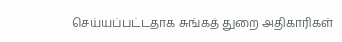செய்யப்பட்டதாக சுங்கத் துறை அதிகாரிகள்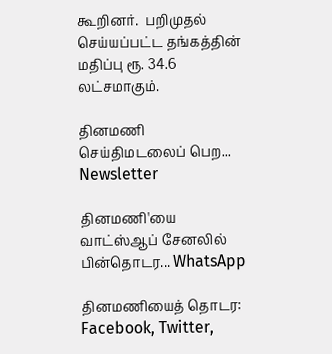கூறினர்.  பறிமுதல் செய்யப்பட்ட தங்கத்தின் மதிப்பு ரூ. 34.6 லட்சமாகும்.

தினமணி செய்திமடலைப் பெற... Newsletter

தினமணி'யை வாட்ஸ்ஆப் சேனலில் பின்தொடர... WhatsApp

தினமணியைத் தொடர: Facebook, Twitter,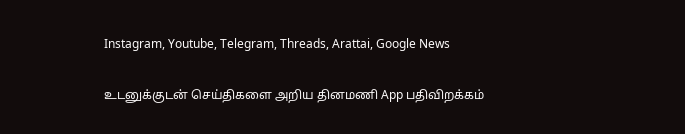Instagram, Youtube, Telegram, Threads, Arattai, Google News

உடனுக்குடன் செய்திகளை அறிய தினமணி App பதிவிறக்கம்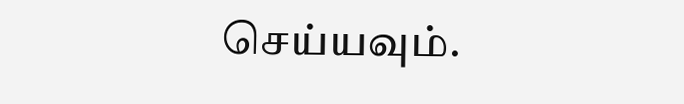செய்யவும்.